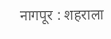नागपूर : शहराला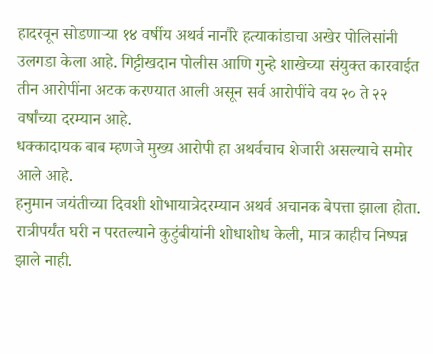हादरवून सोडणाऱ्या १४ वर्षीय अथर्व नानौरे हत्याकांडाचा अखेर पोलिसांनी उलगडा केला आहे. गिट्टीखदान पोलीस आणि गुन्हे शाखेच्या संयुक्त कारवाईत तीन आरोपींना अटक करण्यात आली असून सर्व आरोपींचे वय २० ते २२ वर्षांच्या दरम्यान आहे.
धक्कादायक बाब म्हणजे मुख्य आरोपी हा अथर्वचाच शेजारी असल्याचे समोर आले आहे.
हनुमान जयंतीच्या दिवशी शोभायात्रेदरम्यान अथर्व अचानक बेपत्ता झाला होता. रात्रीपर्यंत घरी न परतल्याने कुटुंबीयांनी शोधाशोध केली, मात्र काहीच निष्पन्न झाले नाही.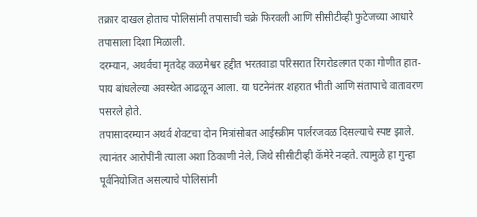तक्रार दाखल होताच पोलिसांनी तपासाची चक्रे फिरवली आणि सीसीटीव्ही फुटेजच्या आधारे तपासाला दिशा मिळाली.
दरम्यान, अथर्वचा मृतदेह कळमेश्वर हद्दीत भरतवाडा परिसरात रिंगरोडलगत एका गोणीत हात-पाय बांधलेल्या अवस्थेत आढळून आला. या घटनेनंतर शहरात भीती आणि संतापाचे वातावरण पसरले होते.
तपासादरम्यान अथर्व शेवटचा दोन मित्रांसोबत आईस्क्रीम पार्लरजवळ दिसल्याचे स्पष्ट झाले. त्यानंतर आरोपींनी त्याला अशा ठिकाणी नेले, जिथे सीसीटीव्ही कॅमेरे नव्हते. त्यामुळे हा गुन्हा पूर्वनियोजित असल्याचे पोलिसांनी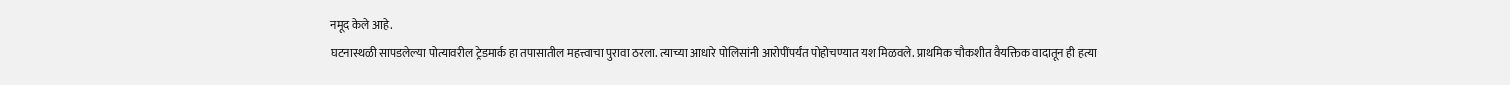नमूद केले आहे.
घटनास्थळी सापडलेल्या पोत्यावरील ट्रेडमार्क हा तपासातील महत्त्वाचा पुरावा ठरला. त्याच्या आधारे पोलिसांनी आरोपींपर्यंत पोहोचण्यात यश मिळवले. प्राथमिक चौकशीत वैयक्तिक वादातून ही हत्या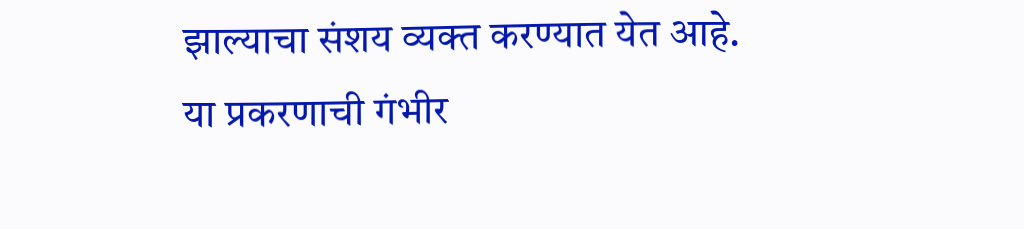झाल्याचा संशय व्यक्त करण्यात येत आहे.
या प्रकरणाची गंभीर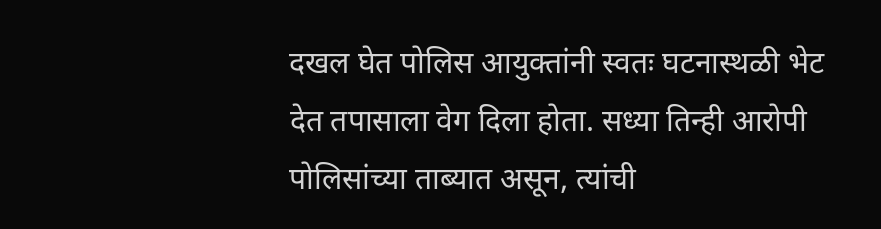दखल घेत पोलिस आयुक्तांनी स्वतः घटनास्थळी भेट देत तपासाला वेग दिला होता. सध्या तिन्ही आरोपी पोलिसांच्या ताब्यात असून, त्यांची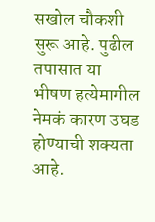सखोल चौकशी सुरू आहे. पुढील तपासात या भीषण हत्येमागील नेमकं कारण उघड होण्याची शक्यता आहे.